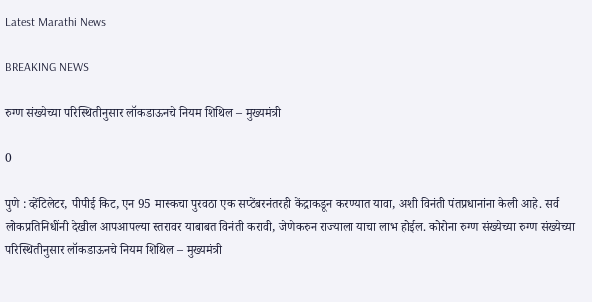Latest Marathi News

BREAKING NEWS

रुग्ण संख्येच्या परिस्थितीनुसार लॉकडाऊनचे नियम शिथिल – मुख्यमंत्री

0

पुणे : व्हेंटिलेटर, पीपीई किट, एन 95 मास्कचा पुरवठा एक सप्टेंबरनंतरही केंद्राकडून करण्यात यावा, अशी विनंती पंतप्रधानांना केली आहे. सर्व लोकप्रतिनिधींनी देखील आपआपल्या स्तरावर याबाबत विनंती करावी, जेणेकरुन राज्याला याचा लाभ होईल. कोरोना रुग्ण संख्येच्या रुग्ण संख्येच्या परिस्थितीनुसार लॉकडाऊनचे नियम शिथिल – मुख्यमंत्री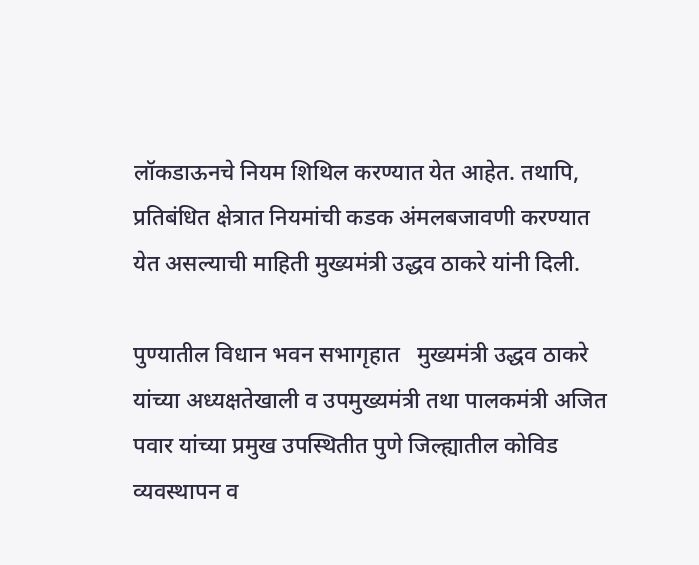लॉकडाऊनचे नियम शिथिल करण्यात येत आहेत. तथापि, प्रतिबंधित क्षेत्रात नियमांची कडक अंमलबजावणी करण्यात येत असल्याची माहिती मुख्यमंत्री उद्धव ठाकरे यांनी दिली.

पुण्यातील विधान भवन सभागृहात   मुख्यमंत्री उद्धव ठाकरे यांच्या अध्यक्षतेखाली व उपमुख्यमंत्री तथा पालकमंत्री अजित पवार यांच्या प्रमुख उपस्थितीत पुणे जिल्ह्यातील कोविड व्यवस्थापन व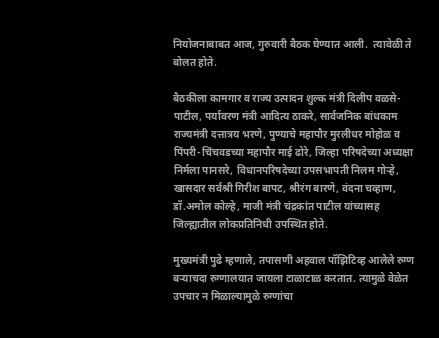नियोजनाबाबत आज, गुरुवारी बैठक घेण्यात आली.  त्यावेळी ते बोलत होते.

बैठकीला कामगार व राज्य उत्पादन शुल्क मंत्री दिलीप वळसे-पाटील, पर्यावरण मंत्री आदित्य ठाकरे, सार्वजनिक बांधकाम राज्यमंत्री दत्तात्रय भरणे, पुण्याचे महापौर मुरलीधर मोहोळ व पिंपरी-चिंचवडच्या महापौर माई ढोरे, जिल्हा परिषदेच्या अध्यक्षा निर्मला पानसरे, विधानपरिषदेच्या उपसभापती निलम गोऱ्हे, खासदार सर्वश्री गिरीश बापट, श्रीरंग बारणे, वंदना चव्हाण, डॉ.अमोल कोल्हे, माजी मंत्री चंद्रकांत पाटील यांच्यासह जिल्ह्यातील लोकप्रतिनिधी उपस्थित होते.

मुख्यमंत्री पुढे म्हणाले, तपासणी अहवाल पॉझिटिव्ह आलेले रुग्ण बऱ्याचदा रुग्णालयात जायला टाळाटाळ करतात. त्यामुळे वेळेत उपचार न मिळाल्यामुळे रुग्णांचा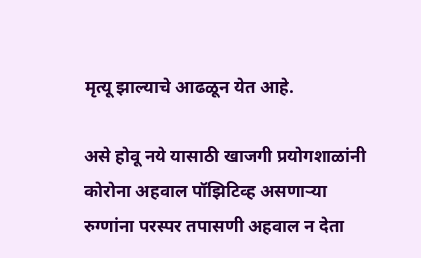मृत्यू झाल्याचे आढळून येत आहे.

असे होवू नये यासाठी खाजगी प्रयोगशाळांनी कोरोना अहवाल पॉझिटिव्ह असणाऱ्या रुग्णांना परस्पर तपासणी अहवाल न देता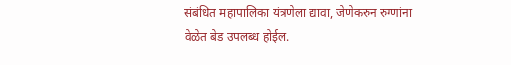संबंधित महापालिका यंत्रणेला द्यावा, जेणेकरुन रुग्णांना वेळेत बेड उपलब्ध होईल.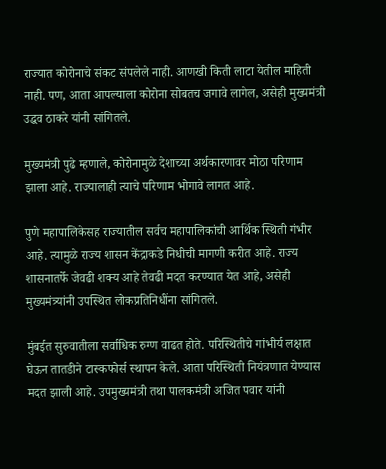राज्यात कोरोनाचे संकट संपलेले नाही. आणखी किती लाटा येतील माहिती नाही. पण, आता आपल्याला कोरोना सोबतच जगावे लागेल, असेही मुख्यमंत्री उद्धव ठाकरे यांनी सांगितले.

मुख्यमंत्री पुढे म्हणाले, कोरोनामुळे देशाच्या अर्थकारणावर मोठा परिणाम झाला आहे. राज्यालाही त्याचे परिणाम भोगावे लागत आहे.

पुणे महापालिकेसह राज्यातील सर्वच महापालिकांची आर्थिक स्थिती गंभीर आहे. त्यामुळे राज्य शासन केंद्राकडे निधीची मागणी करीत आहे. राज्य शासनातर्फे जेवढी शक्य आहे तेवढी मदत करण्यात येत आहे, असेही मुख्यमंत्र्यांनी उपस्थित लोकप्रतिनिधींना सांगितले.

मुंबईत सुरुवातीला सर्वाधिक रुग्ण वाढत होते. परिस्थितीचे गांभीर्य लक्षात घेऊन तातडीने टास्कफोर्स स्थापन केले. आता परिस्थिती नियंत्रणात येण्यास मदत झाली आहे. उपमुख्यमंत्री तथा पालकमंत्री अजित पवार यांनी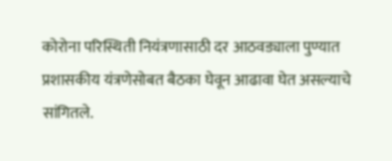कोरोना परिस्थिती नियंत्रणासाठी दर आठवड्याला पुण्यात प्रशासकीय यंत्रणेसोबत बैठका घेवून आढावा घेत असल्याचे सांगितले.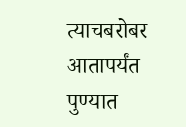त्याचबरोबर आतापर्यंत पुण्यात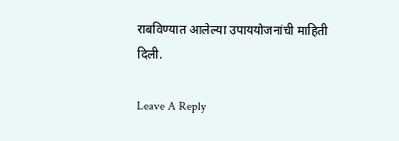राबविण्यात आलेल्या उपाययोजनांची माहिती दिली.

Leave A Reply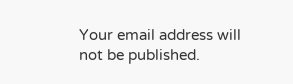Your email address will not be published.